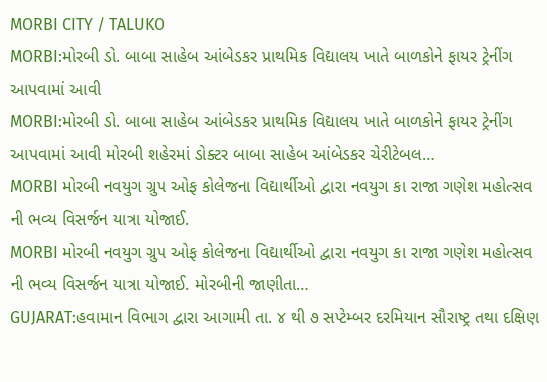MORBI CITY / TALUKO
MORBI:મોરબી ડો. બાબા સાહેબ આંબેડકર પ્રાથમિક વિદ્યાલય ખાતે બાળકોને ફાયર ટ્રેનીંગ આપવામાં આવી
MORBI:મોરબી ડો. બાબા સાહેબ આંબેડકર પ્રાથમિક વિદ્યાલય ખાતે બાળકોને ફાયર ટ્રેનીંગ આપવામાં આવી મોરબી શહેરમાં ડોક્ટર બાબા સાહેબ આંબેડકર ચેરીટેબલ…
MORBI મોરબી નવયુગ ગ્રુપ ઓફ કોલેજના વિદ્યાર્થીઓ દ્વારા નવયુગ કા રાજા ગણેશ મહોત્સવ ની ભવ્ય વિસર્જન યાત્રા યોજાઈ.
MORBI મોરબી નવયુગ ગ્રુપ ઓફ કોલેજના વિદ્યાર્થીઓ દ્વારા નવયુગ કા રાજા ગણેશ મહોત્સવ ની ભવ્ય વિસર્જન યાત્રા યોજાઈ. મોરબીની જાણીતા…
GUJARAT:હવામાન વિભાગ દ્વારા આગામી તા. ૪ થી ૭ સપ્ટેમ્બર દરમિયાન સૌરાષ્ટ્ર તથા દક્ષિણ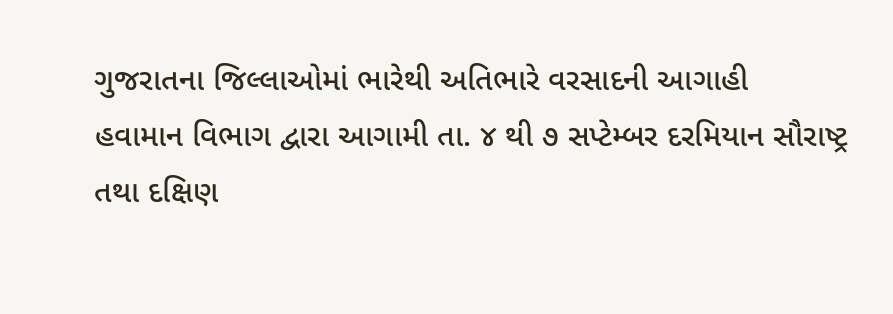ગુજરાતના જિલ્લાઓમાં ભારેથી અતિભારે વરસાદની આગાહી
હવામાન વિભાગ દ્વારા આગામી તા. ૪ થી ૭ સપ્ટેમ્બર દરમિયાન સૌરાષ્ટ્ર તથા દક્ષિણ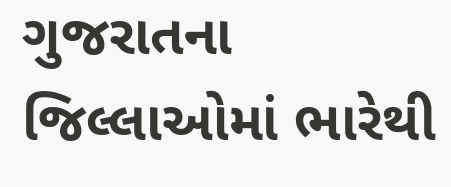ગુજરાતના જિલ્લાઓમાં ભારેથી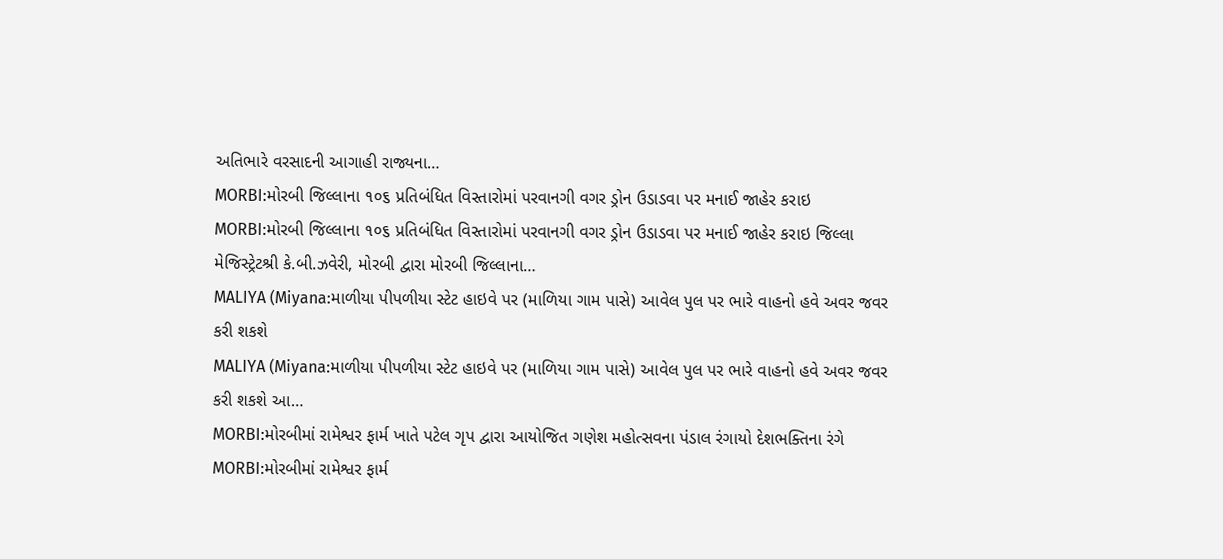અતિભારે વરસાદની આગાહી રાજ્યના…
MORBI:મોરબી જિલ્લાના ૧૦૬ પ્રતિબંધિત વિસ્તારોમાં પરવાનગી વગર ડ્રોન ઉડાડવા પર મનાઈ જાહેર કરાઇ
MORBI:મોરબી જિલ્લાના ૧૦૬ પ્રતિબંધિત વિસ્તારોમાં પરવાનગી વગર ડ્રોન ઉડાડવા પર મનાઈ જાહેર કરાઇ જિલ્લા મેજિસ્ટ્રેટશ્રી કે.બી.ઝવેરી, મોરબી દ્વારા મોરબી જિલ્લાના…
MALIYA (Miyana:માળીયા પીપળીયા સ્ટેટ હાઇવે પર (માળિયા ગામ પાસે) આવેલ પુલ પર ભારે વાહનો હવે અવર જવર કરી શકશે
MALIYA (Miyana:માળીયા પીપળીયા સ્ટેટ હાઇવે પર (માળિયા ગામ પાસે) આવેલ પુલ પર ભારે વાહનો હવે અવર જવર કરી શકશે આ…
MORBI:મોરબીમાં રામેશ્વર ફાર્મ ખાતે પટેલ ગૃપ દ્વારા આયોજિત ગણેશ મહોત્સવના પંડાલ રંગાયો દેશભક્તિના રંગે
MORBI:મોરબીમાં રામેશ્વર ફાર્મ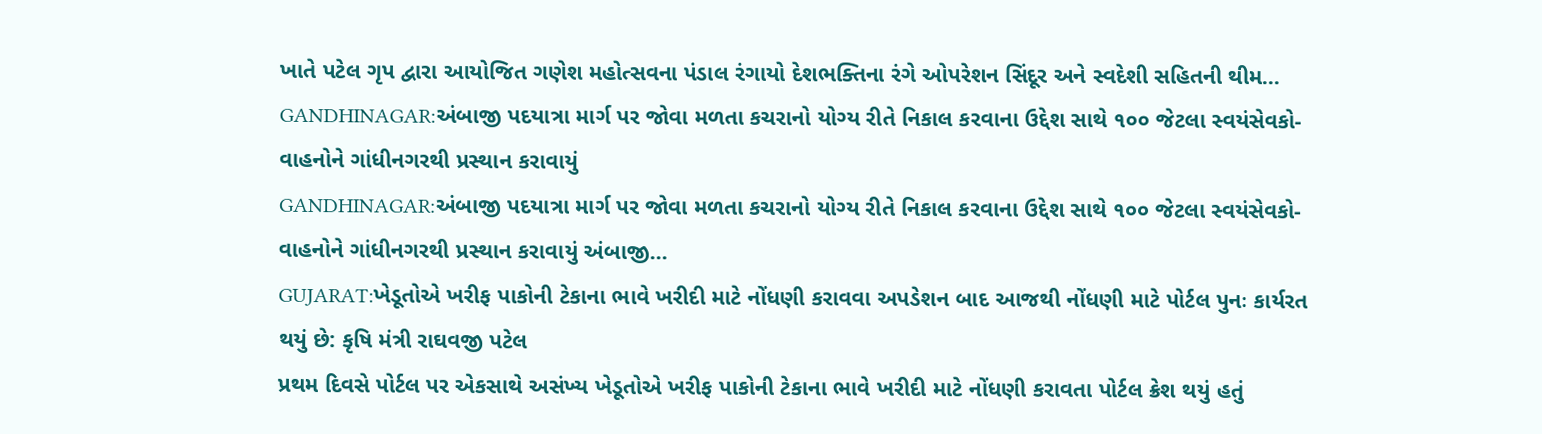ખાતે પટેલ ગૃપ દ્વારા આયોજિત ગણેશ મહોત્સવના પંડાલ રંગાયો દેશભક્તિના રંગે ઓપરેશન સિંદૂર અને સ્વદેશી સહિતની થીમ…
GANDHINAGAR:અંબાજી પદયાત્રા માર્ગ પર જોવા મળતા કચરાનો યોગ્ય રીતે નિકાલ કરવાના ઉદ્દેશ સાથે ૧૦૦ જેટલા સ્વયંસેવકો-વાહનોને ગાંધીનગરથી પ્રસ્થાન કરાવાયું
GANDHINAGAR:અંબાજી પદયાત્રા માર્ગ પર જોવા મળતા કચરાનો યોગ્ય રીતે નિકાલ કરવાના ઉદ્દેશ સાથે ૧૦૦ જેટલા સ્વયંસેવકો-વાહનોને ગાંધીનગરથી પ્રસ્થાન કરાવાયું અંબાજી…
GUJARAT:ખેડૂતોએ ખરીફ પાકોની ટેકાના ભાવે ખરીદી માટે નોંધણી કરાવવા અપડેશન બાદ આજથી નોંધણી માટે પોર્ટલ પુનઃ કાર્યરત થયું છે: કૃષિ મંત્રી રાઘવજી પટેલ
પ્રથમ દિવસે પોર્ટલ પર એકસાથે અસંખ્ય ખેડૂતોએ ખરીફ પાકોની ટેકાના ભાવે ખરીદી માટે નોંધણી કરાવતા પોર્ટલ ક્રેશ થયું હતું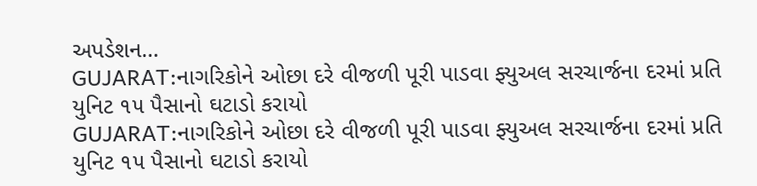અપડેશન…
GUJARAT:નાગરિકોને ઓછા દરે વીજળી પૂરી પાડવા ફ્યુઅલ સરચાર્જના દરમાં પ્રતિ યુનિટ ૧૫ પૈસાનો ઘટાડો કરાયો
GUJARAT:નાગરિકોને ઓછા દરે વીજળી પૂરી પાડવા ફ્યુઅલ સરચાર્જના દરમાં પ્રતિ યુનિટ ૧૫ પૈસાનો ઘટાડો કરાયો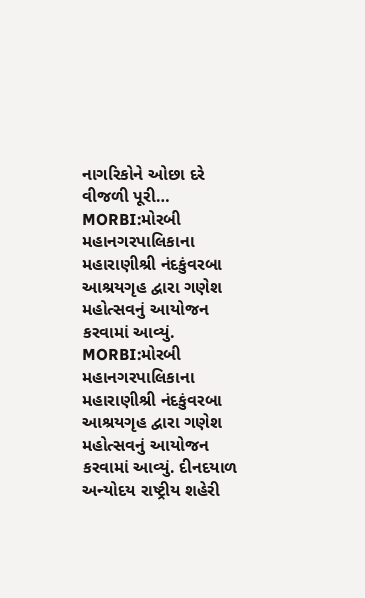નાગરિકોને ઓછા દરે વીજળી પૂરી…
MORBI:મોરબી મહાનગરપાલિકાના મહારાણીશ્રી નંદકુંવરબા આશ્રયગૃહ દ્વારા ગણેશ મહોત્સવનું આયોજન કરવામાં આવ્યું.
MORBI:મોરબી મહાનગરપાલિકાના મહારાણીશ્રી નંદકુંવરબા આશ્રયગૃહ દ્વારા ગણેશ મહોત્સવનું આયોજન કરવામાં આવ્યું. દીનદયાળ અન્યોદય રાષ્ટ્રીય શહેરી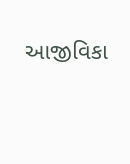આજીવિકા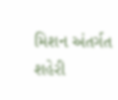મિશન અંતર્ગત શહેરી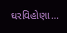ઘરવિહોણા…